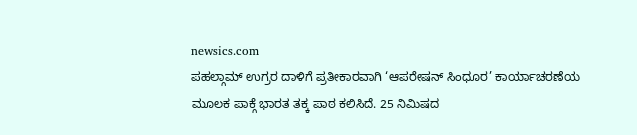newsics.com
ಪಹಲ್ಗಾಮ್ ಉಗ್ರರ ದಾಳಿಗೆ ಪ್ರತೀಕಾರವಾಗಿ ‘ಆಪರೇಷನ್ ಸಿಂಧೂರ’ ಕಾರ್ಯಾಚರಣೆಯ ಮೂಲಕ ಪಾಕ್ಗೆ ಭಾರತ ತಕ್ಕ ಪಾಠ ಕಲಿಸಿದೆ. 25 ನಿಮಿಷದ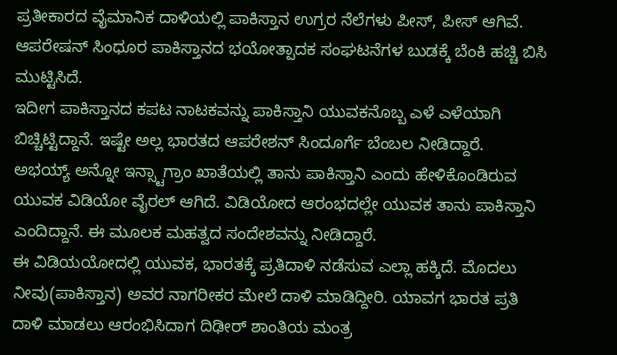ಪ್ರತೀಕಾರದ ವೈಮಾನಿಕ ದಾಳಿಯಲ್ಲಿ ಪಾಕಿಸ್ತಾನ ಉಗ್ರರ ನೆಲೆಗಳು ಪೀಸ್, ಪೀಸ್ ಆಗಿವೆ. ಆಪರೇಷನ್ ಸಿಂಧೂರ ಪಾಕಿಸ್ತಾನದ ಭಯೋತ್ಪಾದಕ ಸಂಘಟನೆಗಳ ಬುಡಕ್ಕೆ ಬೆಂಕಿ ಹಚ್ಚಿ ಬಿಸಿ ಮುಟ್ಟಿಸಿದೆ.
ಇದೀಗ ಪಾಕಿಸ್ತಾನದ ಕಪಟ ನಾಟಕವನ್ನು ಪಾಕಿಸ್ತಾನಿ ಯುವಕನೊಬ್ಬ ಎಳೆ ಎಳೆಯಾಗಿ ಬಿಚ್ಚಿಟ್ಟಿದ್ದಾನೆ. ಇಷ್ಟೇ ಅಲ್ಲ ಭಾರತದ ಆಪರೇಶನ್ ಸಿಂದೂರ್ಗೆ ಬೆಂಬಲ ನೀಡಿದ್ದಾರೆ.
ಅಭಯ್ಯ್ ಅನ್ನೋ ಇನ್ಸ್ಟಾಗ್ರಾಂ ಖಾತೆಯಲ್ಲಿ ತಾನು ಪಾಕಿಸ್ತಾನಿ ಎಂದು ಹೇಳಿಕೊಂಡಿರುವ ಯುವಕ ವಿಡಿಯೋ ವೈರಲ್ ಆಗಿದೆ. ವಿಡಿಯೋದ ಆರಂಭದಲ್ಲೇ ಯುವಕ ತಾನು ಪಾಕಿಸ್ತಾನಿ ಎಂದಿದ್ದಾನೆ. ಈ ಮೂಲಕ ಮಹತ್ವದ ಸಂದೇಶವನ್ನು ನೀಡಿದ್ದಾರೆ.
ಈ ವಿಡಿಯಯೋದಲ್ಲಿ ಯುವಕ, ಭಾರತಕ್ಕೆ ಪ್ರತಿದಾಳಿ ನಡೆಸುವ ಎಲ್ಲಾ ಹಕ್ಕಿದೆ. ಮೊದಲು ನೀವು(ಪಾಕಿಸ್ತಾನ) ಅವರ ನಾಗರೀಕರ ಮೇಲೆ ದಾಳಿ ಮಾಡಿದ್ದೀರಿ. ಯಾವಗ ಭಾರತ ಪ್ರತಿ ದಾಳಿ ಮಾಡಲು ಆರಂಭಿಸಿದಾಗ ದಿಢೀರ್ ಶಾಂತಿಯ ಮಂತ್ರ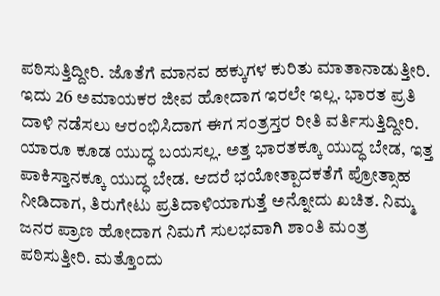ಪಠಿಸುತ್ತಿದ್ದೀರಿ. ಜೊತೆಗೆ ಮಾನವ ಹಕ್ಕುಗಳ ಕುರಿತು ಮಾತಾನಾಡುತ್ತೀರಿ. ಇದು 26 ಅಮಾಯಕರ ಜೀವ ಹೋದಾಗ ಇರಲೇ ಇಲ್ಲ. ಭಾರತ ಪ್ರತಿ ದಾಳಿ ನಡೆಸಲು ಆರಂಭಿಸಿದಾಗ ಈಗ ಸಂತ್ರಸ್ತರ ರೀತಿ ವರ್ತಿಸುತ್ತಿದ್ದೀರಿ. ಯಾರೂ ಕೂಡ ಯುದ್ಧ ಬಯಸಲ್ಲ. ಅತ್ತ ಭಾರತಕ್ಕೂ ಯುದ್ಧ ಬೇಡ, ಇತ್ತ ಪಾಕಿಸ್ತಾನಕ್ಕೂ ಯುದ್ಧ ಬೇಡ. ಆದರೆ ಭಯೋತ್ಪಾದಕತೆಗೆ ಪ್ರೋತ್ಸಾಹ ನೀಡಿದಾಗ, ತಿರುಗೇಟು ಪ್ರತಿದಾಳಿಯಾಗುತ್ತೆ ಅನ್ನೋದು ಖಚಿತ. ನಿಮ್ಮ ಜನರ ಪ್ರಾಣ ಹೋದಾಗ ನಿಮಗೆ ಸುಲಭವಾಗಿ ಶಾಂತಿ ಮಂತ್ರ ಪಠಿಸುತ್ತೀರಿ. ಮತ್ತೊಂದು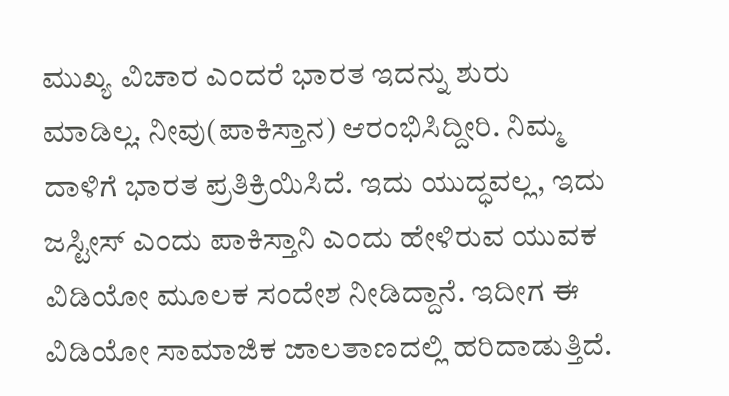ಮುಖ್ಯ ವಿಚಾರ ಎಂದರೆ ಭಾರತ ಇದನ್ನು ಶುರು ಮಾಡಿಲ್ಲ. ನೀವು(ಪಾಕಿಸ್ತಾನ) ಆರಂಭಿಸಿದ್ದೀರಿ. ನಿಮ್ಮ ದಾಳಿಗೆ ಭಾರತ ಪ್ರತಿಕ್ರಿಯಿಸಿದೆ. ಇದು ಯುದ್ಧವಲ್ಲ, ಇದು ಜಸ್ಟೀಸ್ ಎಂದು ಪಾಕಿಸ್ತಾನಿ ಎಂದು ಹೇಳಿರುವ ಯುವಕ ವಿಡಿಯೋ ಮೂಲಕ ಸಂದೇಶ ನೀಡಿದ್ದಾನೆ. ಇದೀಗ ಈ ವಿಡಿಯೋ ಸಾಮಾಜಿಕ ಜಾಲತಾಣದಲ್ಲಿ ಹರಿದಾಡುತ್ತಿದೆ.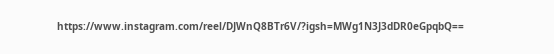https://www.instagram.com/reel/DJWnQ8BTr6V/?igsh=MWg1N3J3dDR0eGpqbQ==